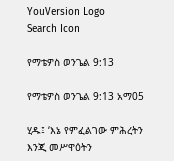YouVersion Logo
Search Icon

የማቴዎስ ወንጌል 9:13

የማቴዎስ ወንጌል 9:13 አማ05

ሂዱ፤ ‘እኔ የምፈልገው ምሕረትን እንጂ መሥዋዕትን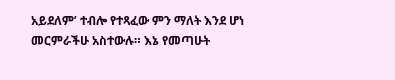አይደለም’ ተብሎ የተጻፈው ምን ማለት እንደ ሆነ መርምራችሁ አስተውሉ። እኔ የመጣሁት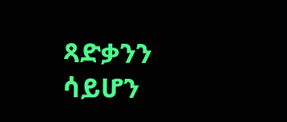ጻድቃንን ሳይሆን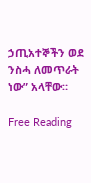ኃጢአተኞችን ወደ ንስሓ ለመጥራት ነው” አላቸው።

Free Reading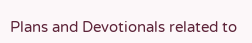Plans and Devotionals related to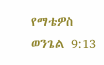የማቴዎስ ወንጌል 9:13